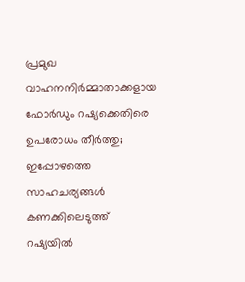പ്രമുഖ വാഹനനിർമ്മാതാക്കളായ ഫോർഡും റഷ്യക്കെതിരെ ഉപരോധം തീർത്തു; ഇപ്പോഴത്തെ സാഹചര്യങ്ങൾ കണക്കിലെടുത്ത് റഷ്യയിൽ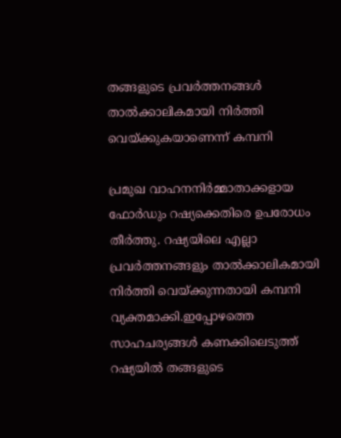തങ്ങളുടെ പ്രവർത്തനങ്ങൾ താൽക്കാലികമായി നിർത്തി വെയ്ക്കുകയാണെന്ന് കമ്പനി

പ്രമുഖ വാഹനനിർമ്മാതാക്കളായ ഫോർഡും റഷ്യക്കെതിരെ ഉപരോധം തീർത്തു. റഷ്യയിലെ എല്ലാ പ്രവർത്തനങ്ങളും താൽക്കാലികമായി നിർത്തി വെയ്ക്കുന്നതായി കമ്പനി വ്യക്തമാക്കി.ഇപ്പോഴത്തെ സാഹചര്യങ്ങൾ കണക്കിലെടുത്ത് റഷ്യയിൽ തങ്ങളുടെ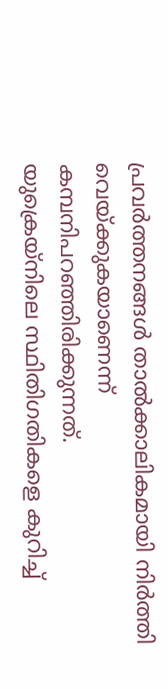പ്രവർത്തനങ്ങൾ താൽക്കാലികമായി നിർത്തി വെയ്ക്കുകയാണെന്ന് കമ്പനിപറഞ്ഞിരിക്കുന്നത്.
യുക്രെയ്നിലെ സ്ഥിതിഗതികളെ കുറിച്ച്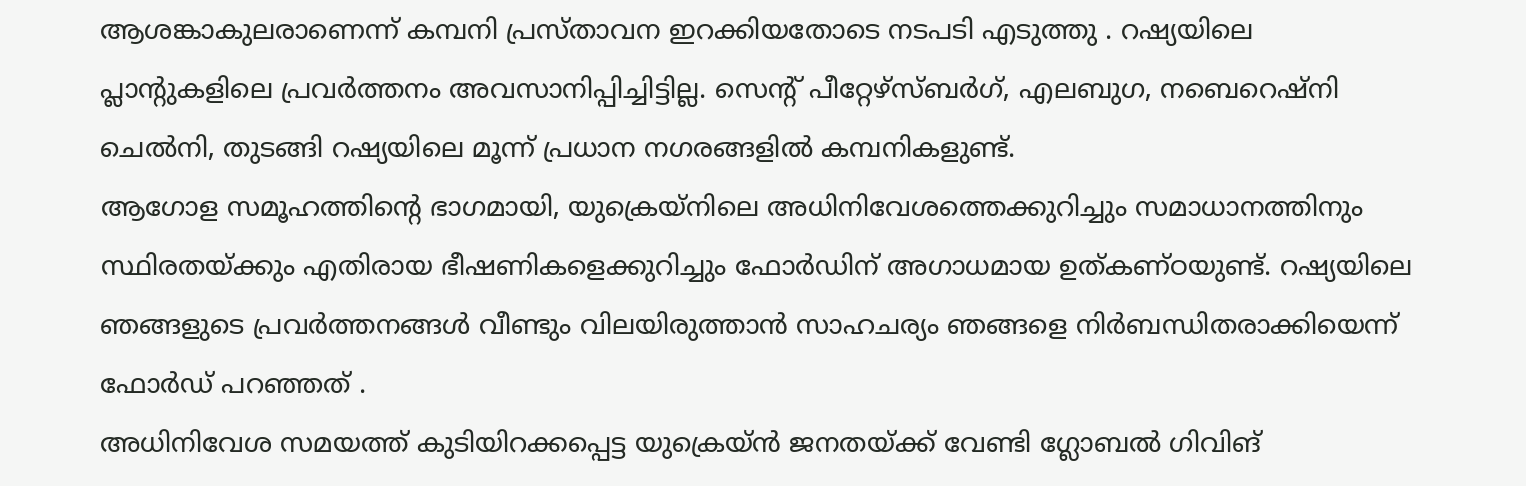ആശങ്കാകുലരാണെന്ന് കമ്പനി പ്രസ്താവന ഇറക്കിയതോടെ നടപടി എടുത്തു . റഷ്യയിലെ പ്ലാന്റുകളിലെ പ്രവർത്തനം അവസാനിപ്പിച്ചിട്ടില്ല. സെന്റ് പീറ്റേഴ്സ്ബർഗ്, എലബുഗ, നബെറെഷ്നി ചെൽനി, തുടങ്ങി റഷ്യയിലെ മൂന്ന് പ്രധാന നഗരങ്ങളിൽ കമ്പനികളുണ്ട്.
ആഗോള സമൂഹത്തിന്റെ ഭാഗമായി, യുക്രെയ്നിലെ അധിനിവേശത്തെക്കുറിച്ചും സമാധാനത്തിനും സ്ഥിരതയ്ക്കും എതിരായ ഭീഷണികളെക്കുറിച്ചും ഫോർഡിന് അഗാധമായ ഉത്കണ്ഠയുണ്ട്. റഷ്യയിലെ ഞങ്ങളുടെ പ്രവർത്തനങ്ങൾ വീണ്ടും വിലയിരുത്താൻ സാഹചര്യം ഞങ്ങളെ നിർബന്ധിതരാക്കിയെന്ന് ഫോർഡ് പറഞ്ഞത് .
അധിനിവേശ സമയത്ത് കുടിയിറക്കപ്പെട്ട യുക്രെയ്ൻ ജനതയ്ക്ക് വേണ്ടി ഗ്ലോബൽ ഗിവിങ്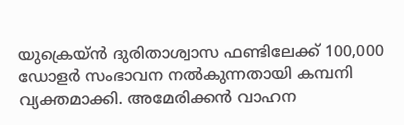യുക്രെയ്ൻ ദുരിതാശ്വാസ ഫണ്ടിലേക്ക് 100,000 ഡോളർ സംഭാവന നൽകുന്നതായി കമ്പനി വ്യക്തമാക്കി. അമേരിക്കൻ വാഹന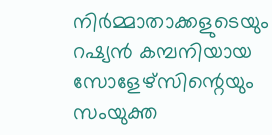നിർമ്മാതാക്കളുടെയും റഷ്യൻ കമ്പനിയായ സോളേഴ്സിന്റെയും സംയുക്ത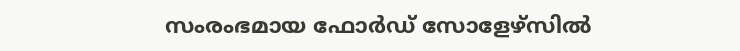സംരംഭമായ ഫോർഡ് സോളേഴ്സിൽ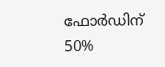ഫോർഡിന് 50%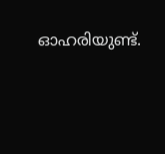ഓഹരിയുണ്ട്.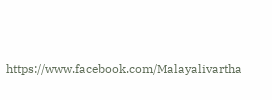https://www.facebook.com/Malayalivartha